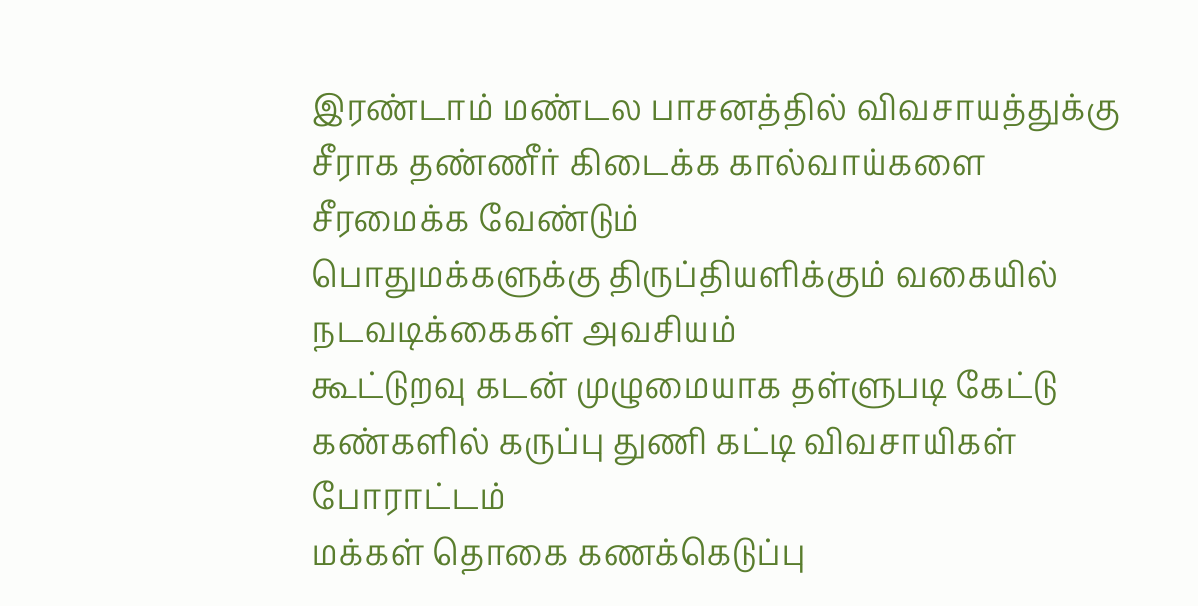இரண்டாம் மண்டல பாசனத்தில் விவசாயத்துக்கு சீராக தண்ணீர் கிடைக்க கால்வாய்களை சீரமைக்க வேண்டும்
பொதுமக்களுக்கு திருப்தியளிக்கும் வகையில் நடவடிக்கைகள் அவசியம்
கூட்டுறவு கடன் முழுமையாக தள்ளுபடி கேட்டு கண்களில் கருப்பு துணி கட்டி விவசாயிகள் போராட்டம்
மக்கள் தொகை கணக்கெடுப்பு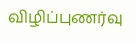விழிப்புணர்வு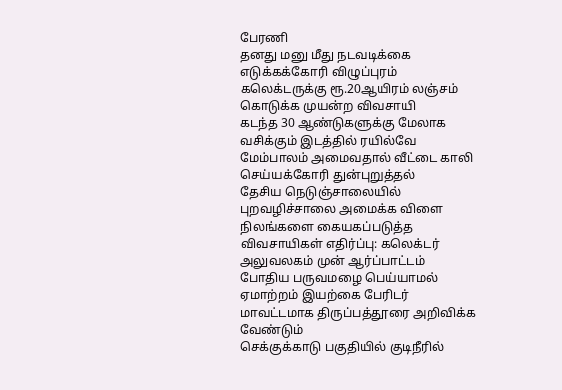பேரணி
தனது மனு மீது நடவடிக்கை எடுக்கக்கோரி விழுப்புரம் கலெக்டருக்கு ரூ.20ஆயிரம் லஞ்சம் கொடுக்க முயன்ற விவசாயி
கடந்த 30 ஆண்டுகளுக்கு மேலாக வசிக்கும் இடத்தில் ரயில்வே மேம்பாலம் அமைவதால் வீட்டை காலி செய்யக்கோரி துன்புறுத்தல்
தேசிய நெடுஞ்சாலையில் புறவழிச்சாலை அமைக்க விளை நிலங்களை கையகப்படுத்த விவசாயிகள் எதிர்ப்பு: கலெக்டர் அலுவலகம் முன் ஆர்ப்பாட்டம்
போதிய பருவமழை பெய்யாமல் ஏமாற்றம் இயற்கை பேரிடர் மாவட்டமாக திருப்பத்தூரை அறிவிக்க வேண்டும்
செக்குக்காடு பகுதியில் குடிநீரில்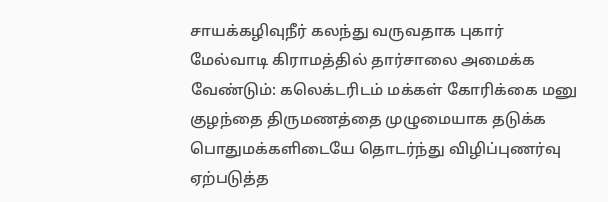சாயக்கழிவுநீர் கலந்து வருவதாக புகார்
மேல்வாடி கிராமத்தில் தார்சாலை அமைக்க வேண்டும்: கலெக்டரிடம் மக்கள் கோரிக்கை மனு
குழந்தை திருமணத்தை முழுமையாக தடுக்க பொதுமக்களிடையே தொடர்ந்து விழிப்புணர்வு ஏற்படுத்த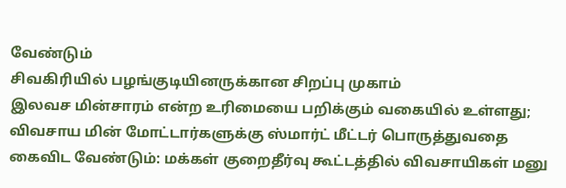வேண்டும்
சிவகிரியில் பழங்குடியினருக்கான சிறப்பு முகாம்
இலவச மின்சாரம் என்ற உரிமையை பறிக்கும் வகையில் உள்ளது; விவசாய மின் மோட்டார்களுக்கு ஸ்மார்ட் மீட்டர் பொருத்துவதை கைவிட வேண்டும்: மக்கள் குறைதீர்வு கூட்டத்தில் விவசாயிகள் மனு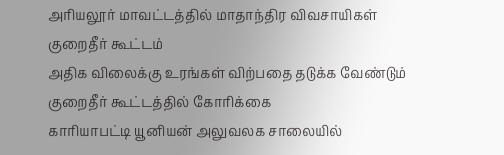அரியலூர் மாவட்டத்தில் மாதாந்திர விவசாயிகள் குறைதீர் கூட்டம்
அதிக விலைக்கு உரங்கள் விற்பதை தடுக்க வேண்டும் குறைதீர் கூட்டத்தில் கோரிக்கை
காரியாபட்டி யூனியன் அலுவலக சாலையில்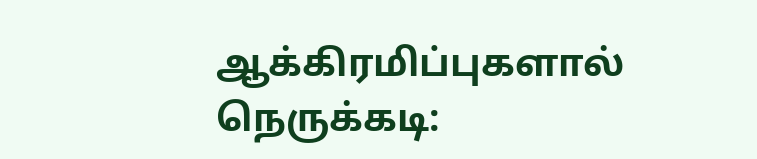ஆக்கிரமிப்புகளால் நெருக்கடி: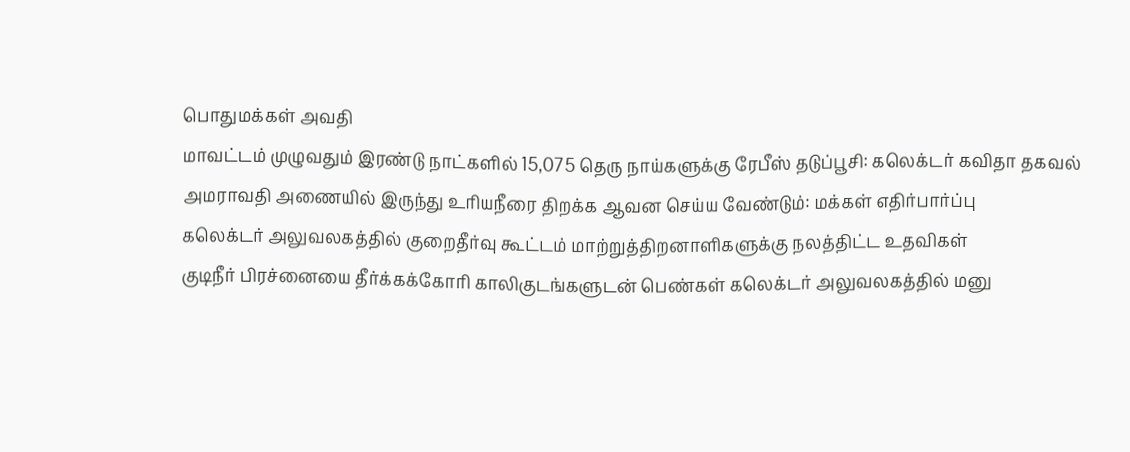பொதுமக்கள் அவதி
மாவட்டம் முழுவதும் இரண்டு நாட்களில் 15,075 தெரு நாய்களுக்கு ரேபீஸ் தடுப்பூசி: கலெக்டர் கவிதா தகவல்
அமராவதி அணையில் இருந்து உரியநீரை திறக்க ஆவன செய்ய வேண்டும்: மக்கள் எதிர்பார்ப்பு
கலெக்டர் அலுவலகத்தில் குறைதீர்வு கூட்டம் மாற்றுத்திறனாளிகளுக்கு நலத்திட்ட உதவிகள்
குடிநீர் பிரச்னையை தீர்க்கக்கோரி காலிகுடங்களுடன் பெண்கள் கலெக்டர் அலுவலகத்தில் மனு